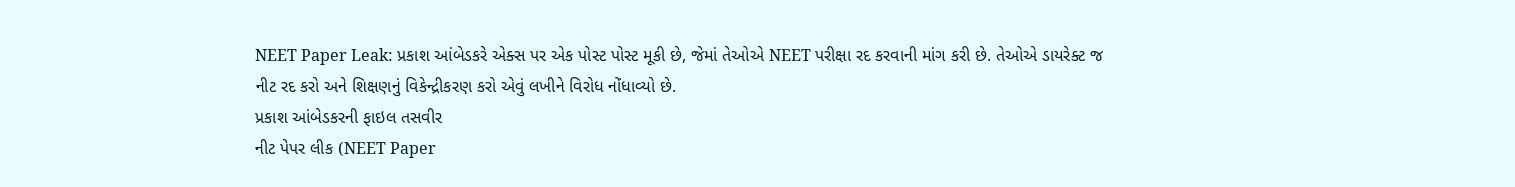NEET Paper Leak: પ્રકાશ આંબેડકરે એક્સ પર એક પોસ્ટ પોસ્ટ મૂકી છે, જેમાં તેઓએ NEET પરીક્ષા રદ કરવાની માંગ કરી છે. તેઓએ ડાયરેક્ટ જ નીટ રદ કરો અને શિક્ષણનું વિકેન્દ્રીકરણ કરો એવું લખીને વિરોધ નોંધાવ્યો છે.
પ્રકાશ આંબેડકરની ફાઇલ તસવીર
નીટ પેપર લીક (NEET Paper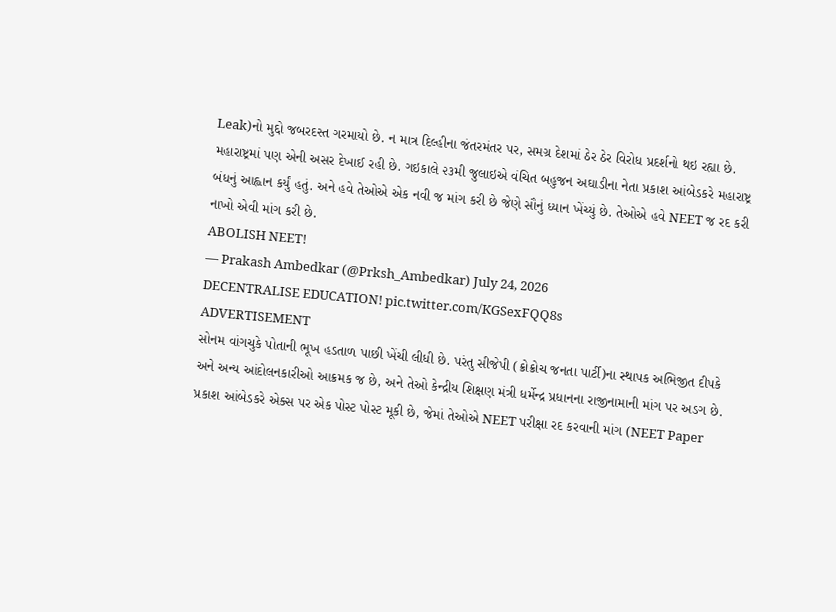Leak)નો મુદ્દો જબરદસ્ત ગરમાયો છે. ન માત્ર દિલ્હીના જંતરમંતર પર, સમગ્ર દેશમાં ઠેર ઠેર વિરોધ પ્રદર્શનો થઇ રહ્યા છે. મહારાષ્ટ્રમાં પણ એની અસર દેખાઈ રહી છે. ગઇકાલે ૨૩મી જુલાઇએ વંચિત બહુજન અઘાડીના નેતા પ્રકાશ આંબેડકરે મહારાષ્ટ્ર બંધનું આહ્વાન કર્યું હતું. અને હવે તેઓએ એક નવી જ માંગ કરી છે જેણે સૌનું ધ્યાન ખેંચ્યું છે. તેઓએ હવે NEET જ રદ કરી નાખો એવી માંગ કરી છે.
ABOLISH NEET!
— Prakash Ambedkar (@Prksh_Ambedkar) July 24, 2026
DECENTRALISE EDUCATION! pic.twitter.com/KGSexFQQ8s
ADVERTISEMENT
સોનમ વાંગચુકે પોતાની ભૂખ હડતાળ પાછી ખેંચી લીધી છે. પરંતુ સીજેપી (ક્રોક્રોચ જનતા પાર્ટી)ના સ્થાપક અભિજીત દીપકે અને અન્ય આંદોલનકારીઓ આક્રમક જ છે, અને તેઓ કેન્દ્રીય શિક્ષણ મંત્રી ધર્મેન્દ્ર પ્રધાનના રાજીનામાની માંગ પર અડગ છે. પ્રકાશ આંબેડકરે એક્સ પર એક પોસ્ટ પોસ્ટ મૂકી છે, જેમાં તેઓએ NEET પરીક્ષા રદ કરવાની માંગ (NEET Paper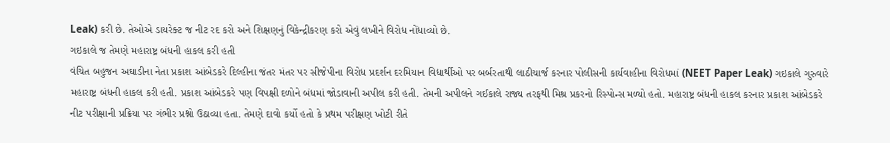Leak) કરી છે. તેઓએ ડાયરેક્ટ જ નીટ રદ કરો અને શિક્ષણનું વિકેન્દ્રીકરણ કરો એવું લખીને વિરોધ નોંધાવ્યો છે.
ગઇકાલે જ તેમણે મહારાષ્ટ્ર બંધની હાકલ કરી હતી
વંચિત બહુજન અઘાડીના નેતા પ્રકાશ આંબેડકરે દિલ્હીના જંતર મંતર પર સીજેપીના વિરોધ પ્રદર્શન દરમિયાન વિદ્યાર્થીઓ પર બર્બરતાથી લાઠીચાર્જ કરનાર પોલીસની કાર્યવાહીના વિરોધમાં (NEET Paper Leak) ગઇકાલે ગુરુવારે મહારાષ્ટ્ર બંધની હાકલ કરી હતી. પ્રકાશ આંબેડકરે પણ વિપક્ષી દળોને બંધમાં જોડાવાની અપીલ કરી હતી. તેમની અપીલને ગઈકાલે રાજ્ય તરફથી મિશ્ર પ્રકરનો રિસ્પોન્સ મળ્યો હતો. મહારાષ્ટ્ર બંધની હાકલ કરનાર પ્રકાશ આંબેડકરે નીટ પરીક્ષાની પ્રક્રિયા પર ગંભીર પ્રશ્નો ઉઠાવ્યા હતા. તેમણે દાવો કર્યો હતો કે પ્રથમ પરીક્ષણ ખોટી રીતે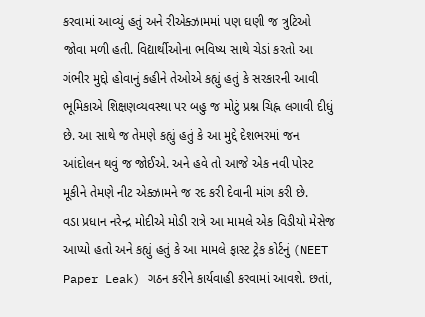કરવામાં આવ્યું હતું અને રીએક્ઝામમાં પણ ઘણી જ ત્રુટિઓ જોવા મળી હતી. વિદ્યાર્થીઓના ભવિષ્ય સાથે ચેડાં કરતો આ ગંભીર મુદ્દો હોવાનું કહીને તેઓએ કહ્યું હતું કે સરકારની આવી ભૂમિકાએ શિક્ષણવ્યવસ્થા પર બહુ જ મોટું પ્રશ્ન ચિહ્ન લગાવી દીધું છે. આ સાથે જ તેમણે કહ્યું હતું કે આ મુદ્દે દેશભરમાં જન આંદોલન થવું જ જોઈએ. અને હવે તો આજે એક નવી પોસ્ટ મૂકીને તેમણે નીટ એક્ઝામને જ રદ કરી દેવાની માંગ કરી છે.
વડા પ્રધાન નરેન્દ્ર મોદીએ મોડી રાત્રે આ મામલે એક વિડીયો મેસેજ આપ્યો હતો અને કહ્યું હતું કે આ મામલે ફાસ્ટ ટ્રેક કોર્ટનું (NEET Paper Leak) ગઠન કરીને કાર્યવાહી કરવામાં આવશે. છતાં,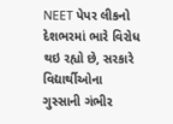NEET પેપર લીકનો દેશભરમાં ભારે વિરોધ થઇ રહ્યો છે, સરકારે વિદ્યાર્થીઓના ગુસ્સાની ગંભીર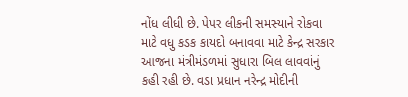નોંધ લીધી છે. પેપર લીકની સમસ્યાને રોકવા માટે વધુ કડક કાયદો બનાવવા માટે કેન્દ્ર સરકાર આજના મંત્રીમંડળમાં સુધારા બિલ લાવવાંનું કહી રહી છે. વડા પ્રધાન નરેન્દ્ર મોદીની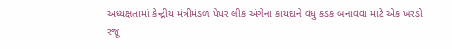અધ્યક્ષતામાં કેન્દ્રીય મંત્રીમંડળ પેપર લીક અંગેના કાયદાને વધુ કડક બનાવવા માટે એક ખરડો રજૂ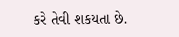કરે તેવી શકયતા છે.